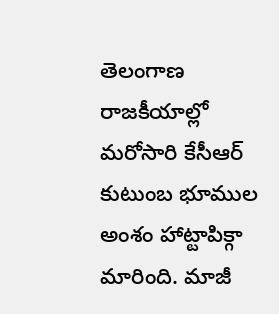తెలంగాణ రాజకీయాల్లో మరోసారి కేసీఆర్ కుటుంబ భూముల అంశం హాట్టాపిక్గా మారింది. మాజీ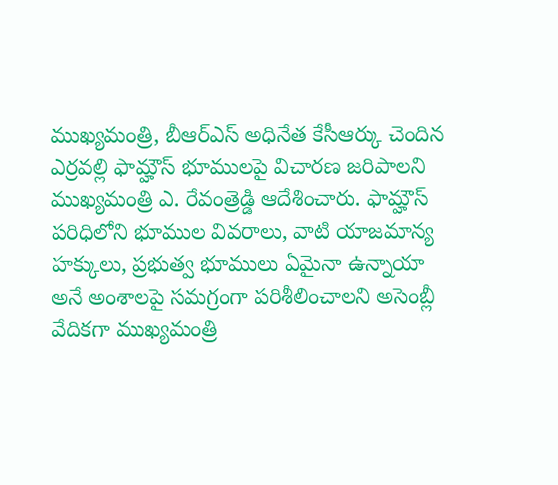ముఖ్యమంత్రి, బీఆర్ఎస్ అధినేత కేసీఆర్కు చెందిన ఎర్రవల్లి ఫామ్హౌస్ భూములపై విచారణ జరిపాలని ముఖ్యమంత్రి ఎ. రేవంత్రెడ్డి ఆదేశించారు. ఫామ్హౌస్ పరిధిలోని భూముల వివరాలు, వాటి యాజమాన్య హక్కులు, ప్రభుత్వ భూములు ఏమైనా ఉన్నాయా అనే అంశాలపై సమగ్రంగా పరిశీలించాలని అసెంబ్లీ వేదికగా ముఖ్యమంత్రి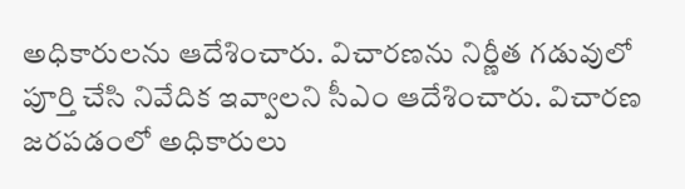అధికారులను ఆదేశించారు. విచారణను నిర్ణీత గడువులో పూర్తి చేసి నివేదిక ఇవ్వాలని సీఎం ఆదేశించారు. విచారణ జరపడంలో అధికారులు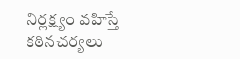నిర్లక్ష్యం వహిస్తే కఠినచర్యలు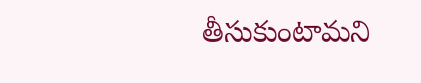తీసుకుంటామని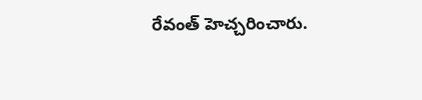రేవంత్ హెచ్చరించారు.